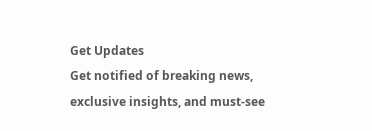Get Updates
Get notified of breaking news, exclusive insights, and must-see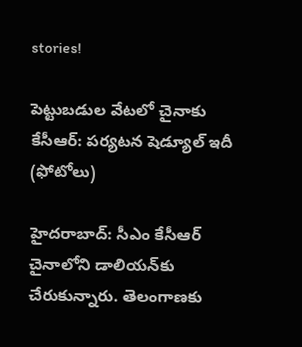stories!

పెట్టుబడుల వేటలో చైనాకు కేసీఆర్: పర్యటన షెడ్యూల్ ఇదీ (ఫోటోలు)

హైదరాబాద్: సీఎం కేసీఆర్ చైనాలోని డాలియన్‌కు చేరుకున్నారు. తెలంగాణకు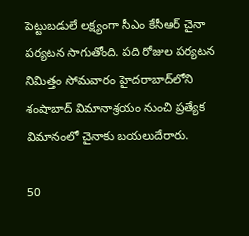పెట్టుబడులే లక్ష్యంగా సీఎం కేసీఆర్ చైనా పర్యటన సాగుతోంది. పది రోజుల పర్యటన నిమిత్తం సోమవారం హైదరాబాద్‌లోని శంషాబాద్ విమానాశ్రయం నుంచి ప్రత్యేక విమానంలో చైనాకు బయలుదేరారు.

50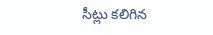సీట్లు కలిగిన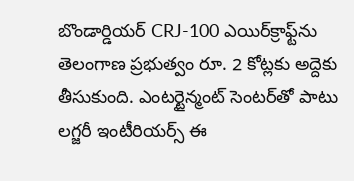బొండార్డియర్ CRJ-100 ఎయిర్‌క్రాఫ్ట్‌ను తెలంగాణ ప్రభుత్వం రూ. 2 కోట్లకు అద్దెకు తీసుకుంది. ఎంటర్టైన్మంట్ సెంటర్‌తో పాటు లగ్జరీ ఇంటీరియర్స్ ఈ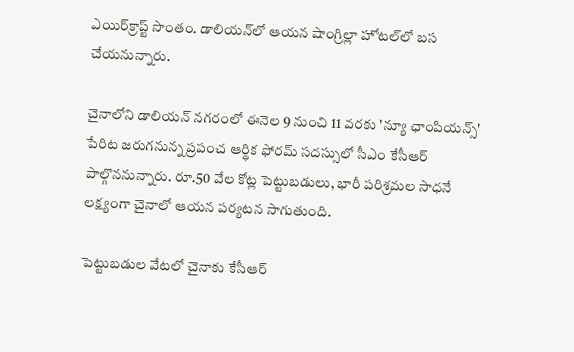ఎయిర్‌క్రాప్ట్‌ సొంతం. డాలియన్‌లో ఆయన షాంగ్రిల్లా హోటల్‌లో బస చేయనున్నారు.

చైనాలోని డాలియన్ నగరంలో ఈనెల 9 నుంచి 11 వరకు 'న్యూ ఛాంపియన్స్' పేరిట జరుగనున్న ప్రపంచ ఆర్థిక ఫోరమ్ సదస్సులో సీఎం కేసీఆర్ పాల్గొననున్నారు. రూ.50 వేల కోట్ల పెట్టుబడులు, భారీ పరిశ్రమల సాధనే లక్ష్యంగా చైనాలో ఆయన పర్యటన సాగుతుంది.

పెట్టుబడుల వేటలో చైనాకు కేసీఆర్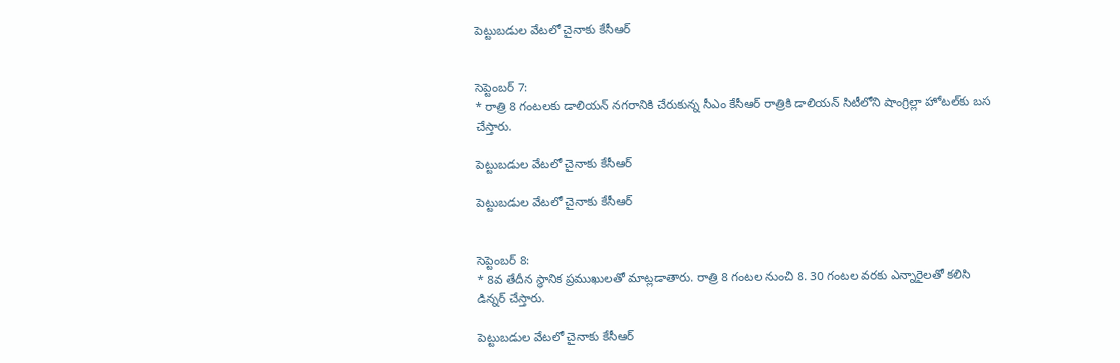పెట్టుబడుల వేటలో చైనాకు కేసీఆర్


సెప్టెంబర్ 7:
* రాత్రి 8 గంటలకు డాలియన్ నగరానికి చేరుకున్న సీఎం కేసీఆర్ రాత్రికి డాలియన్ సిటీలోని షాంగ్రిల్లా హోటల్‌కు బస చేస్తారు.

పెట్టుబడుల వేటలో చైనాకు కేసీఆర్

పెట్టుబడుల వేటలో చైనాకు కేసీఆర్


సెప్టెంబర్ 8:
* 8వ తేదీన స్ధానిక ప్రముఖులతో మాట్లడాతారు. రాత్రి 8 గంటల నుంచి 8. 30 గంటల వరకు ఎన్నారైలతో కలిసి డిన్నర్ చేస్తారు.

పెట్టుబడుల వేటలో చైనాకు కేసీఆర్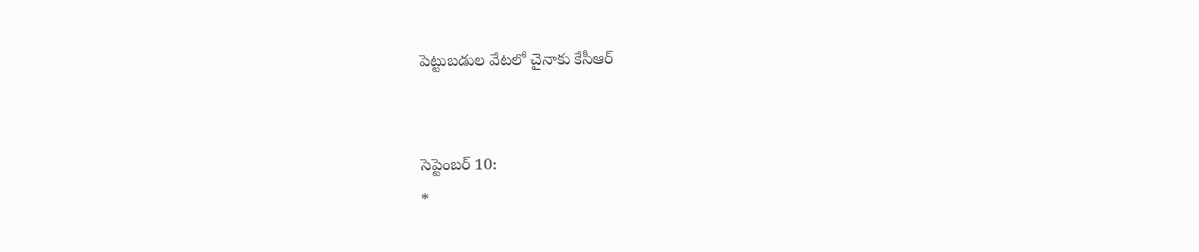పెట్టుబడుల వేటలో చైనాకు కేసీఆర్


సెప్టెంబర్ 10:
*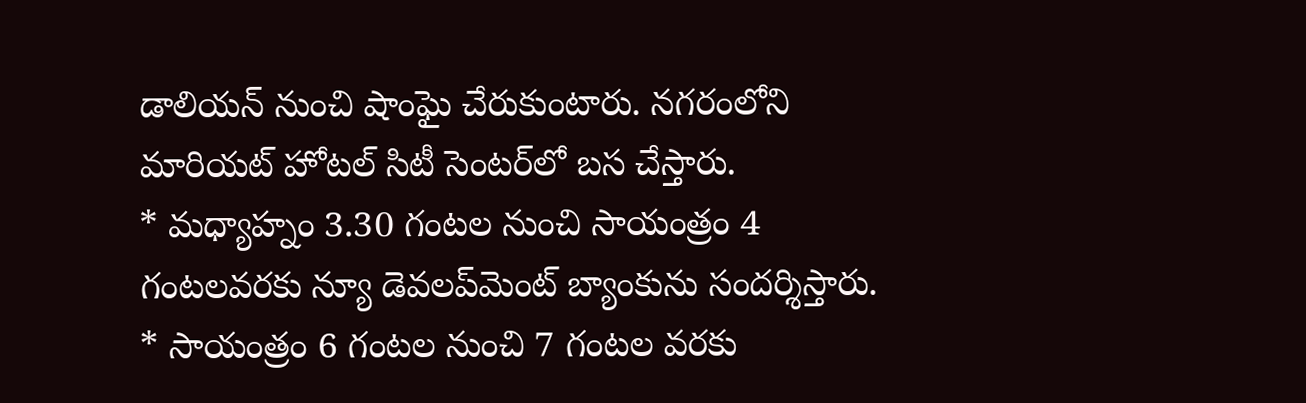డాలియన్ నుంచి షాంఘై చేరుకుంటారు. నగరంలోని మారియట్ హోటల్ సిటీ సెంటర్‌లో బస చేస్తారు.
* మధ్యాహ్నం 3.30 గంటల నుంచి సాయంత్రం 4 గంటలవరకు న్యూ డెవలప్‌మెంట్ బ్యాంకును సందర్శిస్తారు.
* సాయంత్రం 6 గంటల నుంచి 7 గంటల వరకు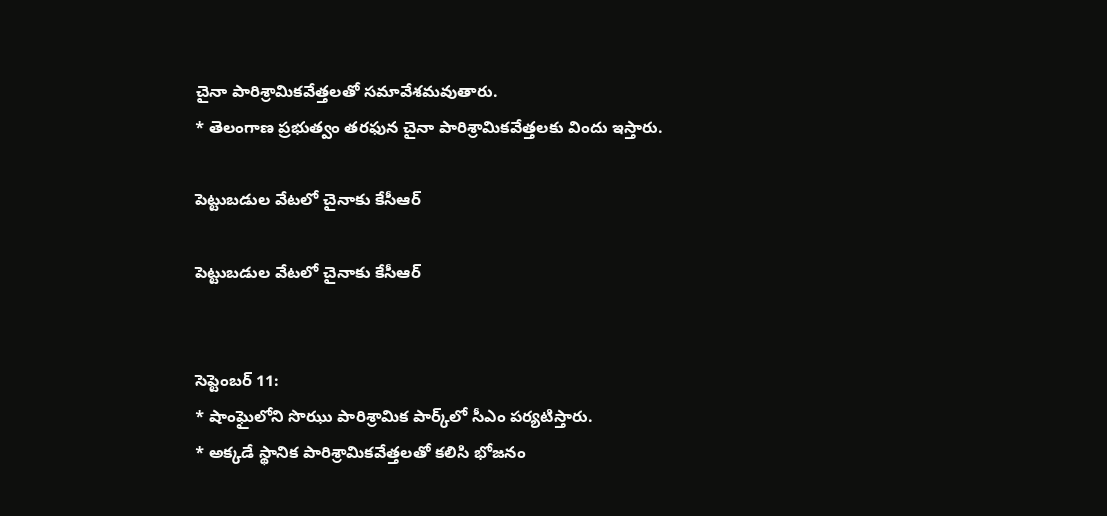చైనా పారిశ్రామికవేత్తలతో సమావేశమవుతారు.
* తెలంగాణ ప్రభుత్వం తరఫున చైనా పారిశ్రామికవేత్తలకు విందు ఇస్తారు.

పెట్టుబడుల వేటలో చైనాకు కేసీఆర్

పెట్టుబడుల వేటలో చైనాకు కేసీఆర్


సెప్టెంబర్ 11:
* షాంఘైలోని సొఝు పారిశ్రామిక పార్క్‌లో సీఎం పర్యటిస్తారు.
* అక్కడే స్థానిక పారిశ్రామికవేత్తలతో కలిసి భోజనం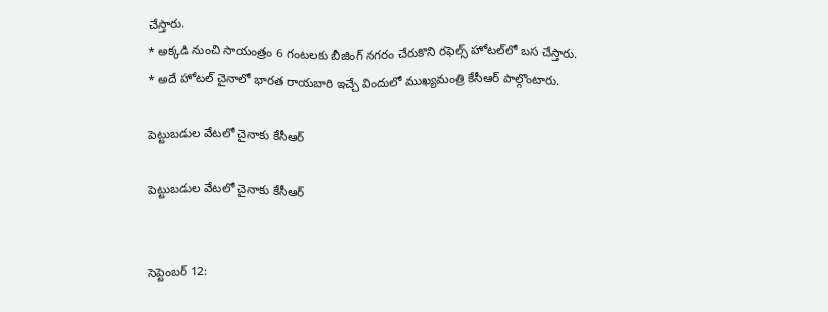చేస్తారు.
* అక్కడి నుంచి సాయంత్రం 6 గంటలకు బీజింగ్ నగరం చేరుకొని రఫెల్స్ హోటల్‌లో బస చేస్తారు.
* అదే హోటల్ చైనాలో భారత రాయబారి ఇచ్చే విందులో ముఖ్యమంత్రి కేసీఆర్ పాల్గొంటారు.

పెట్టుబడుల వేటలో చైనాకు కేసీఆర్

పెట్టుబడుల వేటలో చైనాకు కేసీఆర్


సెప్టెంబర్ 12: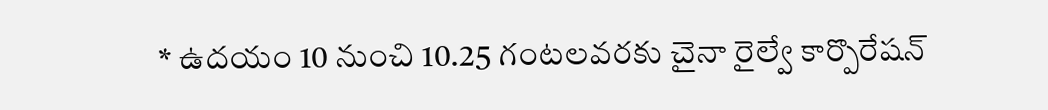* ఉదయం 10 నుంచి 10.25 గంటలవరకు చైనా రైల్వే కార్పొరేషన్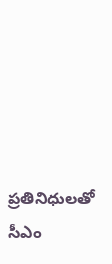ప్రతినిధులతో సీఎం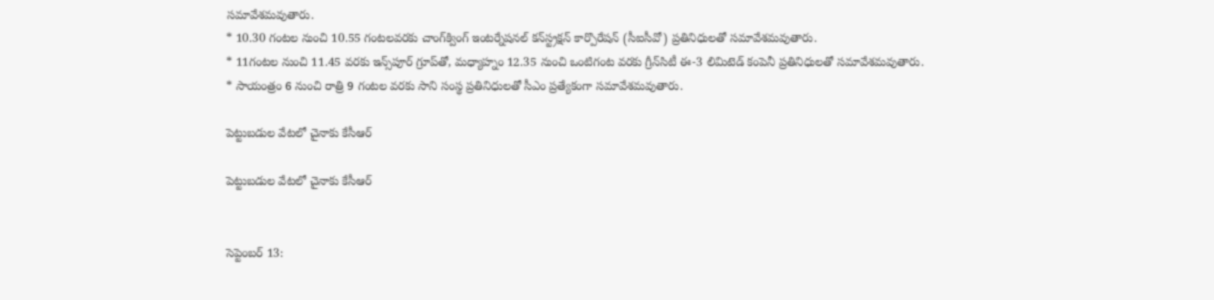సమావేశమవుతారు.
* 10.30 గంటల నుంచి 10.55 గంటలవరకు చాంగ్‌క్వింగ్ ఇంటర్నేషనల్ కన్‌స్ట్రక్షన్ కార్పొరేషన్ (సీఐసీవో) ప్రతినిధులతో సమావేశమవుతారు.
* 11గంటల నుంచి 11.45 వరకు ఇన్స్‌పూర్ గ్రూప్‌తో, మధ్యాహ్నం 12.35 నుంచి ఒంటిగంట వరకు గ్రీన్‌సిటీ ఈ-3 లిమిటెడ్ కంపెనీ ప్రతినిధులతో సమావేశమవుతారు.
* సాయంత్రం 6 నుంచి రాత్రి 9 గంటల వరకు సాని సంస్థ ప్రతినిధులతో సీఎం ప్రత్యేకంగా సమావేశమవుతారు.

పెట్టుబడుల వేటలో చైనాకు కేసీఆర్

పెట్టుబడుల వేటలో చైనాకు కేసీఆర్


సెప్టెంబర్ 13: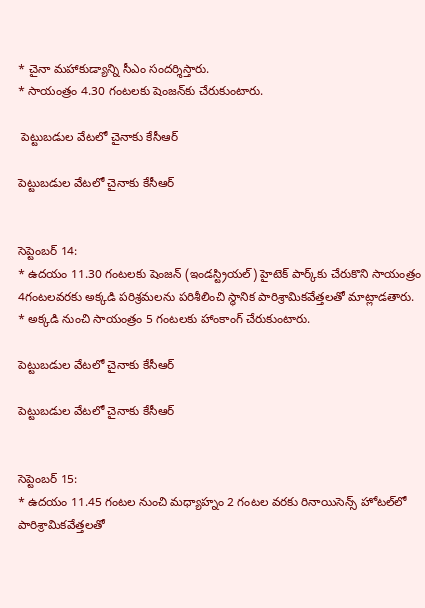* చైనా మహాకుడ్యాన్ని సీఎం సందర్శిస్తారు.
* సాయంత్రం 4.30 గంటలకు షెంజన్‌కు చేరుకుంటారు.

 పెట్టుబడుల వేటలో చైనాకు కేసీఆర్

పెట్టుబడుల వేటలో చైనాకు కేసీఆర్


సెప్టెంబర్ 14:
* ఉదయం 11.30 గంటలకు షెంజన్ (ఇండస్ట్రియల్) హైటెక్ పార్క్‌కు చేరుకొని సాయంత్రం 4గంటలవరకు అక్కడి పరిశ్రమలను పరిశీలించి స్థానిక పారిశ్రామికవేత్తలతో మాట్లాడతారు.
* అక్కడి నుంచి సాయంత్రం 5 గంటలకు హాంకాంగ్ చేరుకుంటారు.

పెట్టుబడుల వేటలో చైనాకు కేసీఆర్

పెట్టుబడుల వేటలో చైనాకు కేసీఆర్


సెప్టెంబర్ 15:
* ఉదయం 11.45 గంటల నుంచి మధ్యాహ్నం 2 గంటల వరకు రినాయిసెన్స్ హోటల్‌లో పారిశ్రామికవేత్తలతో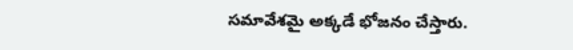సమావేశమై అక్కడే భోజనం చేస్తారు.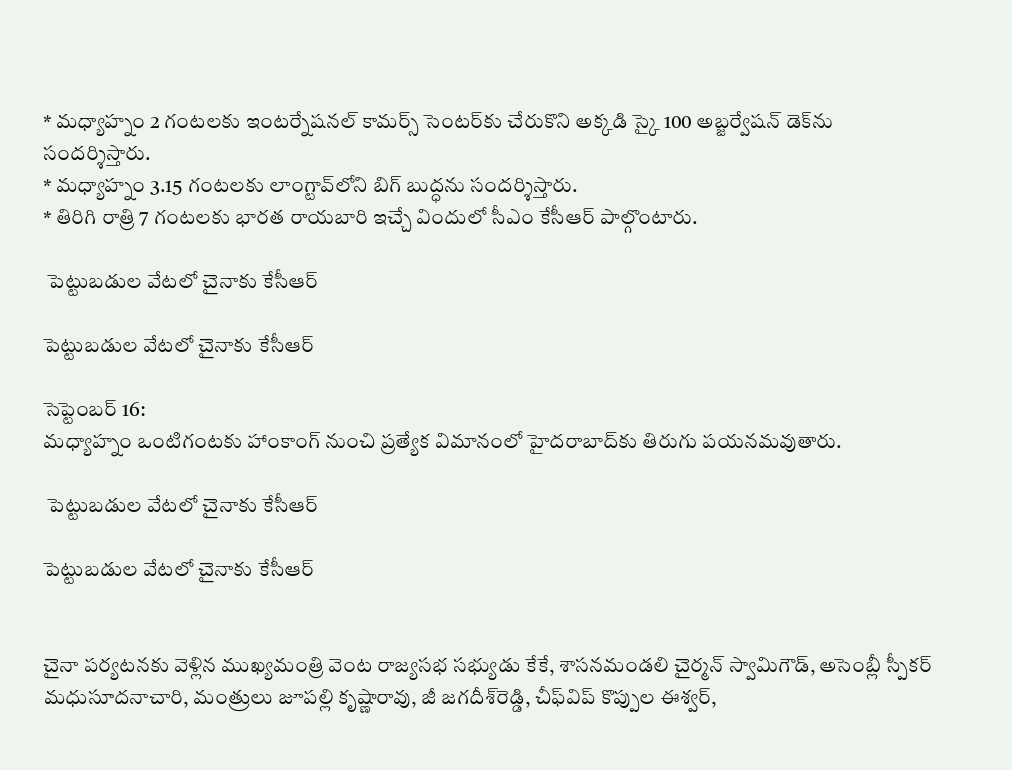* మధ్యాహ్నం 2 గంటలకు ఇంటర్నేషనల్ కామర్స్ సెంటర్‌కు చేరుకొని అక్కడి స్కై 100 అబ్జర్వేషన్ డెక్‌ను సందర్శిస్తారు.
* మధ్యాహ్నం 3.15 గంటలకు లాంగ్టావ్‌లోని బిగ్ బుద్ధను సందర్శిస్తారు.
* తిరిగి రాత్రి 7 గంటలకు భారత రాయబారి ఇచ్చే విందులో సీఎం కేసీఆర్ పాల్గొంటారు.

 పెట్టుబడుల వేటలో చైనాకు కేసీఆర్

పెట్టుబడుల వేటలో చైనాకు కేసీఆర్

సెప్టెంబర్ 16:
మధ్యాహ్నం ఒంటిగంటకు హాంకాంగ్ నుంచి ప్రత్యేక విమానంలో హైదరాబాద్‌కు తిరుగు పయనమవుతారు.

 పెట్టుబడుల వేటలో చైనాకు కేసీఆర్

పెట్టుబడుల వేటలో చైనాకు కేసీఆర్


చైనా పర్యటనకు వెళ్లిన ముఖ్యమంత్రి వెంట రాజ్యసభ సభ్యుడు కేకే, శాసనమండలి చైర్మన్ స్వామిగౌడ్, అసెంబ్లీ స్పీకర్ మధుసూదనాచారి, మంత్రులు జూపల్లి కృష్ణారావు, జీ జగదీశ్‌రెడ్డి, చీఫ్‌విప్ కొప్పుల ఈశ్వర్,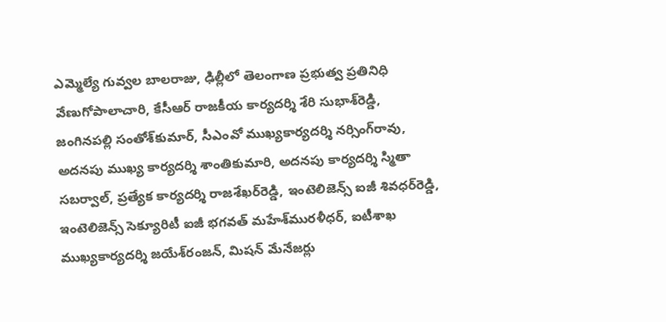ఎమ్మెల్యే గువ్వల బాలరాజు, ఢిల్లీలో తెలంగాణ ప్రభుత్వ ప్రతినిధి వేణుగోపాలాచారి, కేసీఆర్ రాజకీయ కార్యదర్శి శేరి సుభాశ్‌రెడ్డి, జంగినపల్లి సంతోశ్‌కుమార్, సీఎంవో ముఖ్యకార్యదర్శి నర్సింగ్‌రావు, అదనపు ముఖ్య కార్యదర్శి శాంతికుమారి, అదనపు కార్యదర్శి స్మితా సబర్వాల్, ప్రత్యేక కార్యదర్శి రాజశేఖర్‌రెడ్డి, ఇంటెలిజెన్స్ ఐజీ శివధర్‌రెడ్డి, ఇంటెలిజెన్స్ సెక్యూరిటీ ఐజీ భగవత్ మహేశ్‌మురళీధర్, ఐటీశాఖ ముఖ్యకార్యదర్శి జయేశ్‌రంజన్, మిషన్ మేనేజర్లు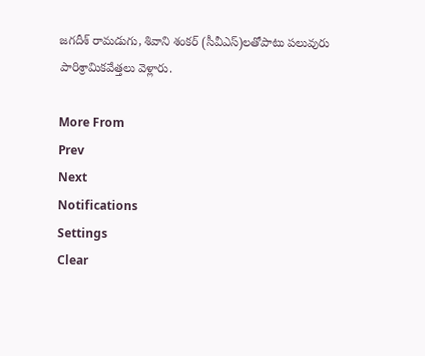జగదీశ్ రామడుగు, శివాని శంకర్ (సీవీఎస్)లతోపాటు పలువురు పారిశ్రామికవేత్తలు వెళ్లారు.

More From
Prev
Next
Notifications
Settings
Clear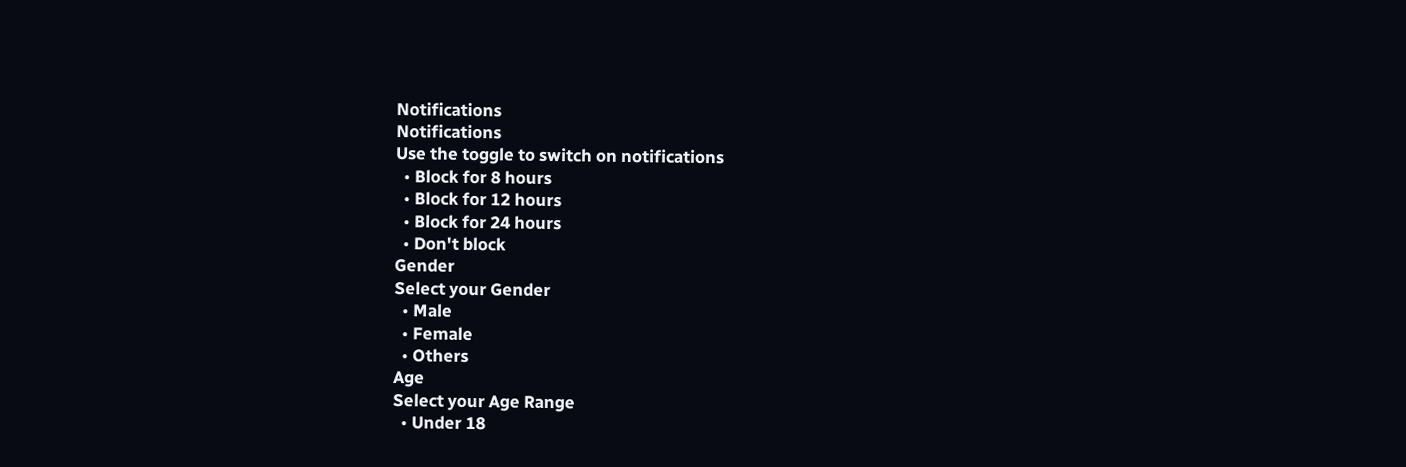Notifications
Notifications
Use the toggle to switch on notifications
  • Block for 8 hours
  • Block for 12 hours
  • Block for 24 hours
  • Don't block
Gender
Select your Gender
  • Male
  • Female
  • Others
Age
Select your Age Range
  • Under 18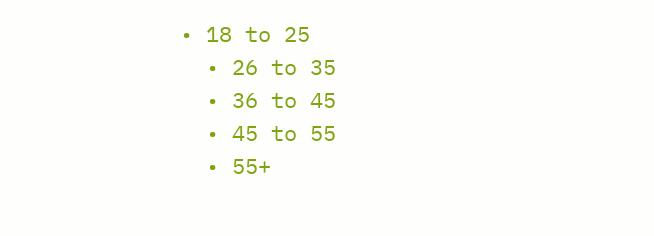• 18 to 25
  • 26 to 35
  • 36 to 45
  • 45 to 55
  • 55+